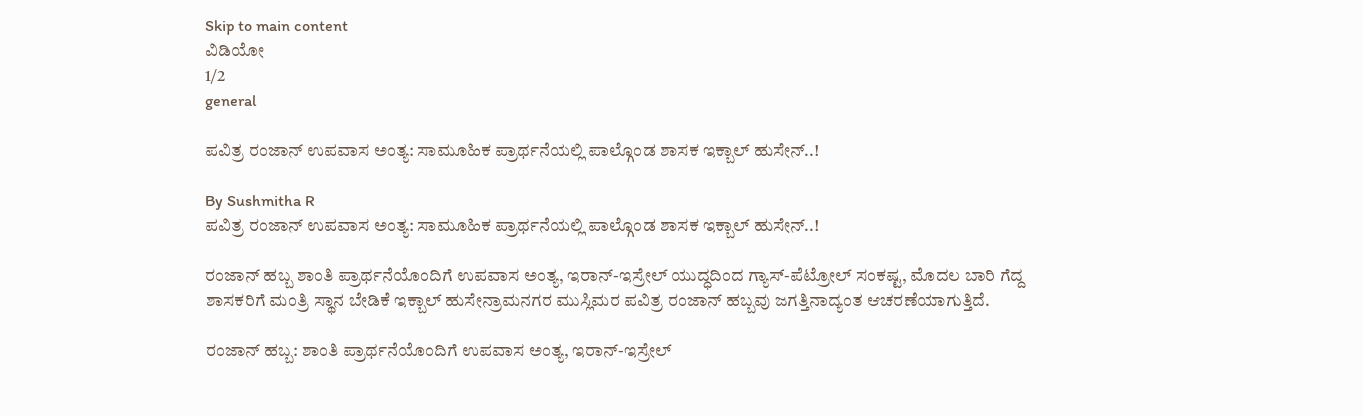Skip to main content
ವಿಡಿಯೋ
1/2
general

ಪವಿತ್ರ ರಂಜಾನ್ ಉಪವಾಸ ಅಂತ್ಯ: ಸಾಮೂಹಿಕ ಪ್ರಾರ್ಥನೆಯಲ್ಲಿ ಪಾಲ್ಗೊಂಡ ಶಾಸಕ ಇಕ್ಬಾಲ್ ಹುಸೇನ್..!

By Sushmitha R
ಪವಿತ್ರ ರಂಜಾನ್ ಉಪವಾಸ ಅಂತ್ಯ: ಸಾಮೂಹಿಕ ಪ್ರಾರ್ಥನೆಯಲ್ಲಿ ಪಾಲ್ಗೊಂಡ ಶಾಸಕ ಇಕ್ಬಾಲ್ ಹುಸೇನ್..!

ರಂಜಾನ್ ಹಬ್ಬ ಶಾಂತಿ ಪ್ರಾರ್ಥನೆಯೊಂದಿಗೆ ಉಪವಾಸ ಅಂತ್ಯ, ಇರಾನ್-ಇಸ್ರೇಲ್ ಯುದ್ಧದಿಂದ ಗ್ಯಾಸ್-ಪೆಟ್ರೋಲ್ ಸಂಕಷ್ಟ, ಮೊದಲ ಬಾರಿ ಗೆದ್ದ ಶಾಸಕರಿಗೆ ಮಂತ್ರಿ ಸ್ಥಾನ ಬೇಡಿಕೆ ಇಕ್ಬಾಲ್ ಹುಸೇನ್ರಾಮನಗರ ಮುಸ್ಲಿಮರ ಪವಿತ್ರ ರಂಜಾನ್ ಹಬ್ಬವು ಜಗತ್ತಿನಾದ್ಯಂತ ಆಚರಣೆಯಾಗುತ್ತಿದೆ.

ರಂಜಾನ್ ಹಬ್ಬ: ಶಾಂತಿ ಪ್ರಾರ್ಥನೆಯೊಂದಿಗೆ ಉಪವಾಸ ಅಂತ್ಯ, ಇರಾನ್-ಇಸ್ರೇಲ್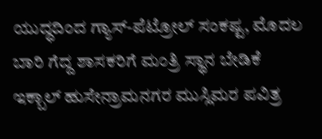ಯುದ್ಧದಿಂದ ಗ್ಯಾಸ್-ಪೆಟ್ರೋಲ್ ಸಂಕಷ್ಟ, ಮೊದಲ ಬಾರಿ ಗೆದ್ದ ಶಾಸಕರಿಗೆ ಮಂತ್ರಿ ಸ್ಥಾನ ಬೇಡಿಕೆ ಇಕ್ಬಾಲ್ ಹುಸೇನ್ರಾಮನಗರ ಮುಸ್ಲಿಮರ ಪವಿತ್ರ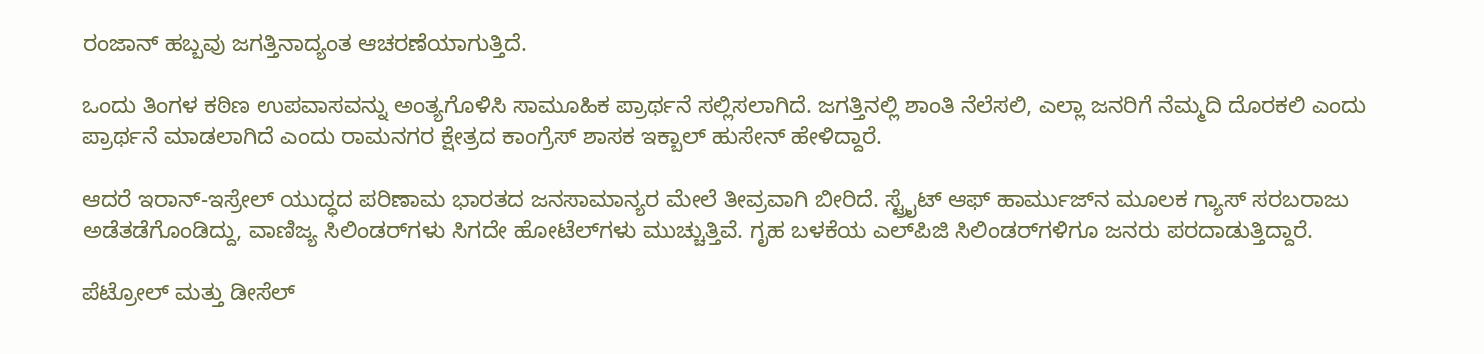ರಂಜಾನ್ ಹಬ್ಬವು ಜಗತ್ತಿನಾದ್ಯಂತ ಆಚರಣೆಯಾಗುತ್ತಿದೆ.

ಒಂದು ತಿಂಗಳ ಕಠಿಣ ಉಪವಾಸವನ್ನು ಅಂತ್ಯಗೊಳಿಸಿ ಸಾಮೂಹಿಕ ಪ್ರಾರ್ಥನೆ ಸಲ್ಲಿಸಲಾಗಿದೆ. ಜಗತ್ತಿನಲ್ಲಿ ಶಾಂತಿ ನೆಲೆಸಲಿ, ಎಲ್ಲಾ ಜನರಿಗೆ ನೆಮ್ಮದಿ ದೊರಕಲಿ ಎಂದು ಪ್ರಾರ್ಥನೆ ಮಾಡಲಾಗಿದೆ ಎಂದು ರಾಮನಗರ ಕ್ಷೇತ್ರದ ಕಾಂಗ್ರೆಸ್ ಶಾಸಕ ಇಕ್ಬಾಲ್ ಹುಸೇನ್ ಹೇಳಿದ್ದಾರೆ.

ಆದರೆ ಇರಾನ್-ಇಸ್ರೇಲ್ ಯುದ್ಧದ ಪರಿಣಾಮ ಭಾರತದ ಜನಸಾಮಾನ್ಯರ ಮೇಲೆ ತೀವ್ರವಾಗಿ ಬೀರಿದೆ. ಸ್ಟ್ರೈಟ್ ಆಫ್ ಹಾರ್ಮುಜ್‌ನ ಮೂಲಕ ಗ್ಯಾಸ್ ಸರಬರಾಜು ಅಡೆತಡೆಗೊಂಡಿದ್ದು, ವಾಣಿಜ್ಯ ಸಿಲಿಂಡರ್‌ಗಳು ಸಿಗದೇ ಹೋಟೆಲ್‌ಗಳು ಮುಚ್ಚುತ್ತಿವೆ. ಗೃಹ ಬಳಕೆಯ ಎಲ್‌ಪಿಜಿ ಸಿಲಿಂಡರ್‌ಗಳಿಗೂ ಜನರು ಪರದಾಡುತ್ತಿದ್ದಾರೆ.

ಪೆಟ್ರೋಲ್ ಮತ್ತು ಡೀಸೆಲ್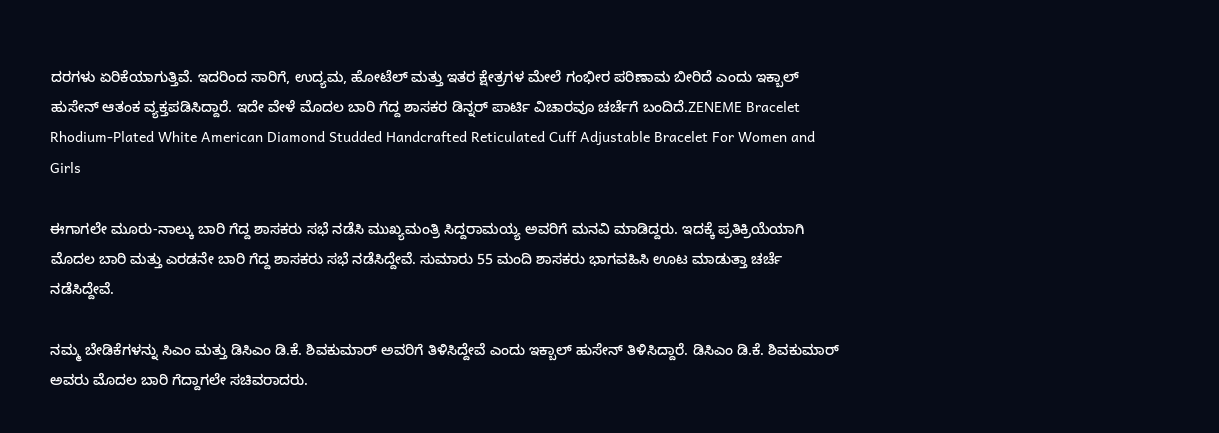ದರಗಳು ಏರಿಕೆಯಾಗುತ್ತಿವೆ. ಇದರಿಂದ ಸಾರಿಗೆ, ಉದ್ಯಮ, ಹೋಟೆಲ್ ಮತ್ತು ಇತರ ಕ್ಷೇತ್ರಗಳ ಮೇಲೆ ಗಂಭೀರ ಪರಿಣಾಮ ಬೀರಿದೆ ಎಂದು ಇಕ್ಬಾಲ್ ಹುಸೇನ್ ಆತಂಕ ವ್ಯಕ್ತಪಡಿಸಿದ್ದಾರೆ. ಇದೇ ವೇಳೆ ಮೊದಲ ಬಾರಿ ಗೆದ್ದ ಶಾಸಕರ ಡಿನ್ನರ್ ಪಾರ್ಟಿ ವಿಚಾರವೂ ಚರ್ಚೆಗೆ ಬಂದಿದೆ.ZENEME Bracelet Rhodium-Plated White American Diamond Studded Handcrafted Reticulated Cuff Adjustable Bracelet For Women and Girls

ಈಗಾಗಲೇ ಮೂರು-ನಾಲ್ಕು ಬಾರಿ ಗೆದ್ದ ಶಾಸಕರು ಸಭೆ ನಡೆಸಿ ಮುಖ್ಯಮಂತ್ರಿ ಸಿದ್ದರಾಮಯ್ಯ ಅವರಿಗೆ ಮನವಿ ಮಾಡಿದ್ದರು. ಇದಕ್ಕೆ ಪ್ರತಿಕ್ರಿಯೆಯಾಗಿ ಮೊದಲ ಬಾರಿ ಮತ್ತು ಎರಡನೇ ಬಾರಿ ಗೆದ್ದ ಶಾಸಕರು ಸಭೆ ನಡೆಸಿದ್ದೇವೆ. ಸುಮಾರು 55 ಮಂದಿ ಶಾಸಕರು ಭಾಗವಹಿಸಿ ಊಟ ಮಾಡುತ್ತಾ ಚರ್ಚೆ ನಡೆಸಿದ್ದೇವೆ.

ನಮ್ಮ ಬೇಡಿಕೆಗಳನ್ನು ಸಿಎಂ ಮತ್ತು ಡಿಸಿಎಂ ಡಿ.ಕೆ. ಶಿವಕುಮಾರ್ ಅವರಿಗೆ ತಿಳಿಸಿದ್ದೇವೆ ಎಂದು ಇಕ್ಬಾಲ್ ಹುಸೇನ್ ತಿಳಿಸಿದ್ದಾರೆ. ಡಿಸಿಎಂ ಡಿ.ಕೆ. ಶಿವಕುಮಾರ್ ಅವರು ಮೊದಲ ಬಾರಿ ಗೆದ್ದಾಗಲೇ ಸಚಿವರಾದರು.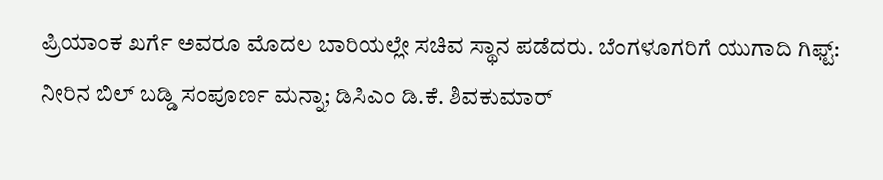ಪ್ರಿಯಾಂಕ ಖರ್ಗೆ ಅವರೂ ಮೊದಲ ಬಾರಿಯಲ್ಲೇ ಸಚಿವ ಸ್ಥಾನ ಪಡೆದರು. ಬೆಂಗಳೂಗರಿಗೆ ಯುಗಾದಿ ಗಿಫ್ಟ್: ನೀರಿನ ಬಿಲ್ ಬಡ್ಡಿ ಸಂಪೂರ್ಣ ಮನ್ನಾ; ಡಿಸಿಎಂ ಡಿ.ಕೆ. ಶಿವಕುಮಾರ್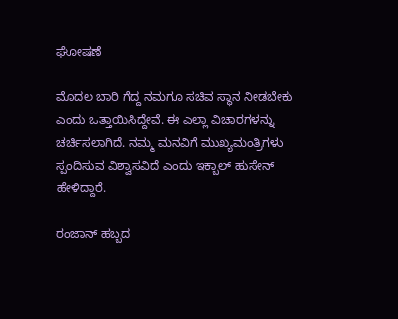ಘೋಷಣೆ

ಮೊದಲ ಬಾರಿ ಗೆದ್ದ ನಮಗೂ ಸಚಿವ ಸ್ಥಾನ ನೀಡಬೇಕು ಎಂದು ಒತ್ತಾಯಿಸಿದ್ದೇವೆ. ಈ ಎಲ್ಲಾ ವಿಚಾರಗಳನ್ನು ಚರ್ಚಿಸಲಾಗಿದೆ. ನಮ್ಮ ಮನವಿಗೆ ಮುಖ್ಯಮಂತ್ರಿಗಳು ಸ್ಪಂದಿಸುವ ವಿಶ್ವಾಸವಿದೆ ಎಂದು ಇಕ್ಬಾಲ್ ಹುಸೇನ್ ಹೇಳಿದ್ದಾರೆ.

ರಂಜಾನ್ ಹಬ್ಬದ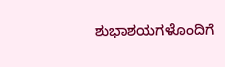ಶುಭಾಶಯಗಳೊಂದಿಗೆ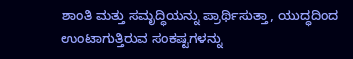ಶಾಂತಿ ಮತ್ತು ಸಮೃದ್ಧಿಯನ್ನು ಪ್ರಾರ್ಥಿಸುತ್ತಾ, ಯುದ್ಧದಿಂದ ಉಂಟಾಗುತ್ತಿರುವ ಸಂಕಷ್ಟಗಳನ್ನು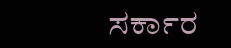ಸರ್ಕಾರ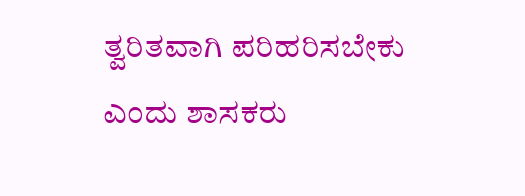ತ್ವರಿತವಾಗಿ ಪರಿಹರಿಸಬೇಕು ಎಂದು ಶಾಸಕರು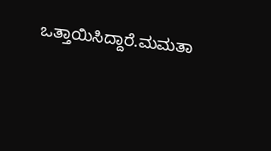ಒತ್ತಾಯಿಸಿದ್ದಾರೆ.ಮಮತಾ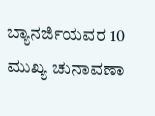ಬ್ಯಾನರ್ಜಿಯವರ 10 ಮುಖ್ಯ ಚುನಾವಣಾ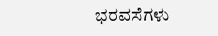ಭರವಸೆಗಳು